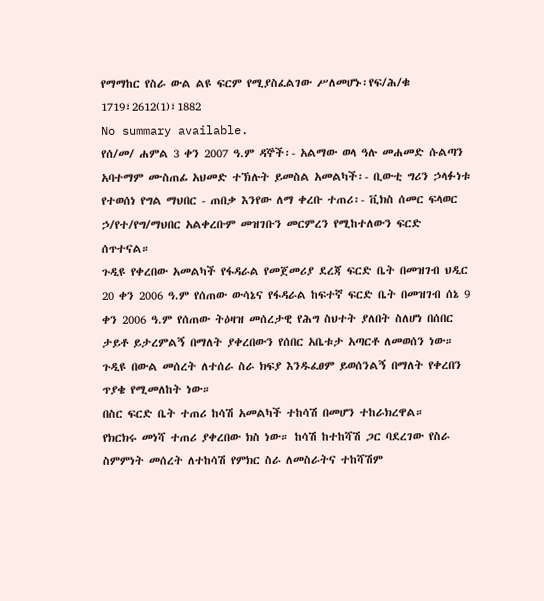የማማከር የስራ ውል ልዩ ፍርም የሚያስፈልገው ሥለመሆኑ፡የፍ/ሕ/ቁ 1719፣2612(1)፣1882
No summary available.
የሰ/መ/ ሐምል 3 ቀን 2007 ዓ.ም ዳኞች፡- አልማው ወላ ዓሉ መሐመድ ሱልጣን አባተማም ሙስጠፊ አህመድ ተኽሉት ይመስል አመልካች፡- ቢውቲ ግሪን ኃላፉነቱ የተወሰነ የግል ማህበር - ጠበቃ እንየው ለማ ቀረቡ ተጠሪ፡- ቪክስ ሰመር ፍላወር ኃ/የተ/የግ/ማህበር አልቀረቡም መዝገቡን መርምረን የሚከተለውን ፍርድ ሰጥተናል።
ጉዲዩ የቀረበው አመልካች የፋዳራል የመጀመሪያ ደረጃ ፍርድ ቤት በመዝገብ ህዲር 20 ቀን 2006 ዓ.ም የሰጠው ውሳኔና የፋዳራል ከፍተኛ ፍርድ ቤት በመዝገብ ሰኔ 9 ቀን 2006 ዓ.ም የሰጠው ትዕዛዝ መሰረታዊ የሕግ ስህተት ያለበት ስለሆነ በሰበር ታይቶ ይታረምልኝ በማለት ያቀረበውን የሰበር አቤቱታ አጣርቶ ለመወሰን ነው። ጉዲዩ በውል መሰረት ለተሰራ ስራ ክፍያ እንዱፈፀም ይወሰንልኝ በማለት የቀረበን ጥያቄ የሚመለከት ነው።
በስር ፍርድ ቤት ተጠሪ ከሳሽ አመልካች ተከሳሽ በመሆን ተከራክረዋል።
የክርክሩ መነሻ ተጠሪ ያቀረበው ክስ ነው። ከሳሽ ከተከሻሽ ጋር ባደረገው የስራ ስምምነት መሰረት ለተከሳሽ የምክር ስራ ለመስራትና ተከሻሽም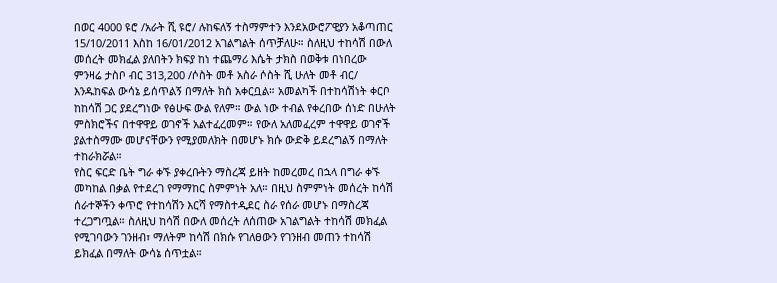በወር 4000 ዩሮ /አራት ሺ ዩሮ/ ሉከፍለኝ ተስማምተን እንደአውሮፖዊያን አቆጣጠር 15/10/2011 እስከ 16/01/2012 አገልግልት ሰጥቻለሁ። ስለዚህ ተከሳሽ በውለ መሰረት መክፈል ያለበትን ክፍያ ከነ ተጨማሪ እሴት ታክስ በወቅቱ በነበረው ምንዛሬ ታስቦ ብር 313‚200 /ሶስት መቶ አስራ ሶስት ሺ ሁለት መቶ ብር/ እንዱከፍል ውሳኔ ይሰጥልኝ በማለት ክስ አቀርቧል። አመልካች በተከሳሽነት ቀርቦ ከከሳሽ ጋር ያደረግነው የፅሁፍ ውል የለም። ውል ነው ተብል የቀረበው ሰነድ በሁለት ምስክሮችና በተዋዋይ ወገኖች አልተፈረመም። የውለ አለመፈረም ተዋዋይ ወገኖች ያልተስማሙ መሆናቸውን የሚያመለክት በመሆኑ ክሱ ውድቅ ይደረግልኝ በማለት ተከራክሯል።
የስር ፍርድ ቤት ግራ ቀኙ ያቀረቡትን ማስረጃ ይዘት ከመረመረ በኋላ በግራ ቀኙ መካከል በቃል የተደረገ የማማከር ስምምነት አለ። በዚህ ስምምነት መሰረት ከሳሽ ሰራተኞችን ቀጥሮ የተከሳሽን እርሻ የማስተዲደር ስራ የሰራ መሆኑ በማስረጃ ተረጋግጧል። ስለዚህ ከሳሽ በውለ መሰረት ለሰጠው አገልግልት ተከሳሽ መክፈል የሚገባውን ገንዘብ፣ ማለትም ከሳሽ በክሱ የገለፀውን የገንዘብ መጠን ተከሳሽ ይክፈል በማለት ውሳኔ ሰጥቷል።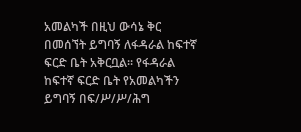አመልካች በዚህ ውሳኔ ቅር በመሰኘት ይግባኝ ለፋዳራል ከፍተኛ ፍርድ ቤት አቅርቧል። የፋዳራል ከፍተኛ ፍርድ ቤት የአመልካችን ይግባኝ በፍ/ሥ/ሥ/ሕግ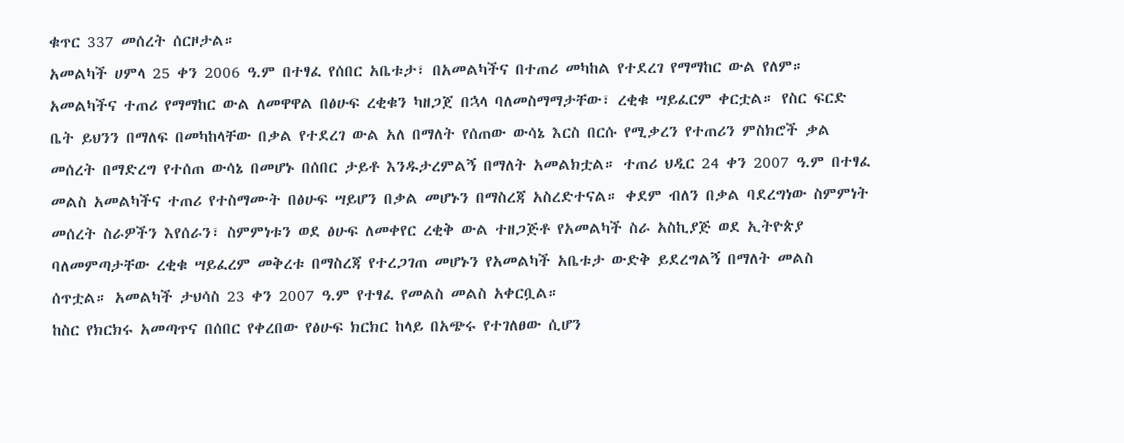ቁጥር 337 መሰረት ሰርዞታል።
አመልካች ሀምላ 25 ቀን 2006 ዓ.ም በተፃፈ የሰበር አቤቱታ፣ በአመልካችና በተጠሪ መካከል የተደረገ የማማከር ውል የለም። አመልካችና ተጠሪ የማማከር ውል ለመዋዋል በፅሁፍ ረቂቁን ካዘጋጀ በኋላ ባለመስማማታቸው፣ ረቂቁ ሣይፈርም ቀርቷል። የስር ፍርድ ቤት ይህንን በማለፍ በመካከላቸው በቃል የተደረገ ውል አለ በማለት የሰጠው ውሳኔ እርስ በርሱ የሚቃረን የተጠሪን ምስክሮች ቃል መሰረት በማድረግ የተሰጠ ውሳኔ በመሆኑ በሰበር ታይቶ እንዱታረምልኝ በማለት አመልክቷል። ተጠሪ ህዲር 24 ቀን 2007 ዓ.ም በተፃፈ መልስ አመልካችና ተጠሪ የተስማሙት በፅሁፍ ሣይሆን በቃል መሆኑን በማስረጃ አስረድተናል። ቀደም ብለን በቃል ባደረግነው ስምምነት መሰረት ስራዎችን እየሰራን፣ ስምምነቱን ወደ ፅሁፍ ለመቀየር ረቂቅ ውል ተዘጋጅቶ የአመልካች ስራ አስኪያጅ ወደ ኢትዮጵያ ባለመምጣታቸው ረቂቁ ሣይፈረም መቅረቱ በማስረጃ የተረጋገጠ መሆኑን የአመልካች አቤቱታ ውድቅ ይደረግልኝ በማለት መልስ ሰጥቷል። አመልካች ታህሳስ 23 ቀን 2007 ዓ.ም የተፃፈ የመልስ መልስ አቀርቧል።
ከስር የክርክሩ አመጣጥና በሰበር የቀረበው የፅሁፍ ክርክር ከላይ በአጭሩ የተገለፀው ሲሆን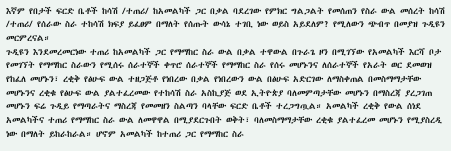እኛም የበታች ፍርድ ቤቶች ከሳሽ /ተጠሪ/ ከአመልካች ጋር በቃል ባደረገው የምክር ግልጋልት የመሰጠን የስራ ውል መሰረት ከሳሽ /ተጠሪ/ የሰራው ስራ ተከሳሽ ክፍያ ይፈፀም በማለት የሰጡት ውሳኔ ተገቢ ነው ወይስ አይደለም? የሚለውን ጭብጥ በመያዝ ጉዲዩን መርምረናል።
ጉዲዩን እንደመረመርነው ተጠሪ ከአመልካች ጋር የማማከር ስራ ውል በቃል ተዋውል በጉራጌ ዞን በሚገኘው የአመልካች እርሻ ቦታ የመገኘት የማማከር ስራውን የሚሰሩ ሰራተኞች ቀጥሮ ሰራተኞች የማማከር ስራ የሰሩ መሆኑንና ለሰራተኞች የአራት ወር ደመወዝ የከፈለ መሆኑን፣ ረቂቅ የፅሁፍ ውል ተዘጋጅቶ የነበረው በቃል የነበረውን ውል በፅሁፍ አድርገው ለማስቀጠል በመስማማታቸው መሆኑንና ረቂቁ የፅሁፍ ውል ያልተፈረመው የተከሳሽ ስራ አስኪያጅ ወደ ኢትዮጵያ ባለመምጣታቸው መሆኑን በማስረጃ ያረጋገጠ መሆኑን ፍሬ ጉዲይ የማጣራትና ማስረጃ የመመዘን ስልጣን ባላቸው ፍርድ ቤቶች ተረጋግጧል። አመልካች ረቂቅ የውል ሰነደ አመልካችና ተጠሪ የማማከር ስራ ውል ለመዋዋል በሚያደርጉበት ወቅት፣ ባለመስማማታቸው ረቂቁ ያልተፈረመ መሆኑን የሚያስረዲ ነው በማለት ይከራከራል። ሆኖም አመልካች ከተጠሪ ጋር የማማከር ስራ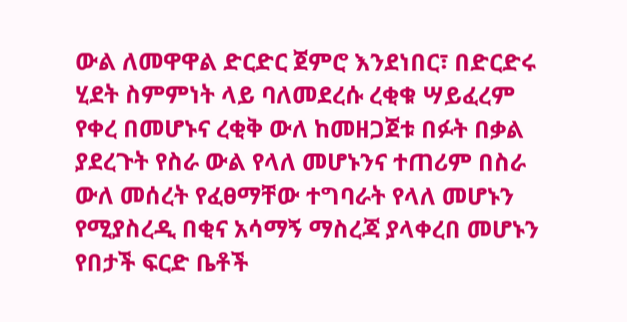ውል ለመዋዋል ድርድር ጀምሮ እንደነበር፣ በድርድሩ ሂደት ስምምነት ላይ ባለመደረሱ ረቂቁ ሣይፈረም የቀረ በመሆኑና ረቂቅ ውለ ከመዘጋጀቱ በፉት በቃል ያደረጉት የስራ ውል የላለ መሆኑንና ተጠሪም በስራ ውለ መሰረት የፈፀማቸው ተግባራት የላለ መሆኑን የሚያስረዲ በቂና አሳማኝ ማስረጃ ያላቀረበ መሆኑን የበታች ፍርድ ቤቶች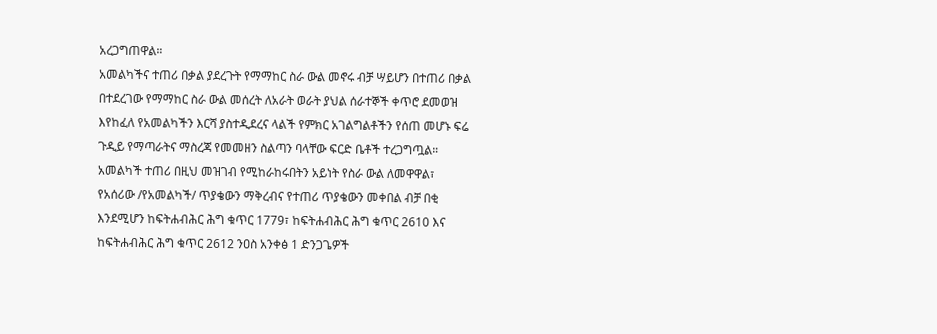አረጋግጠዋል።
አመልካችና ተጠሪ በቃል ያደረጉት የማማከር ስራ ውል መኖሩ ብቻ ሣይሆን በተጠሪ በቃል በተደረገው የማማከር ስራ ውል መሰረት ለአራት ወራት ያህል ሰራተኞች ቀጥሮ ደመወዝ እየከፈለ የአመልካችን እርሻ ያስተዲደረና ላልች የምክር አገልግልቶችን የሰጠ መሆኑ ፍሬ ጉዲይ የማጣራትና ማስረጃ የመመዘን ስልጣን ባላቸው ፍርድ ቤቶች ተረጋግጧል።
አመልካች ተጠሪ በዚህ መዝገብ የሚከራከሩበትን አይነት የስራ ውል ለመዋዋል፣ የአሰሪው /የአመልካች/ ጥያቄውን ማቅረብና የተጠሪ ጥያቄውን መቀበል ብቻ በቂ እንደሚሆን ከፍትሐብሕር ሕግ ቁጥር 1779፣ ከፍትሐብሕር ሕግ ቁጥር 2610 እና ከፍትሐብሕር ሕግ ቁጥር 2612 ንዐስ አንቀፅ 1 ድንጋጌዎች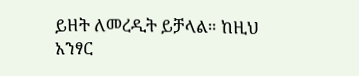ይዘት ለመረዲት ይቻላል። ከዚህ አንፃር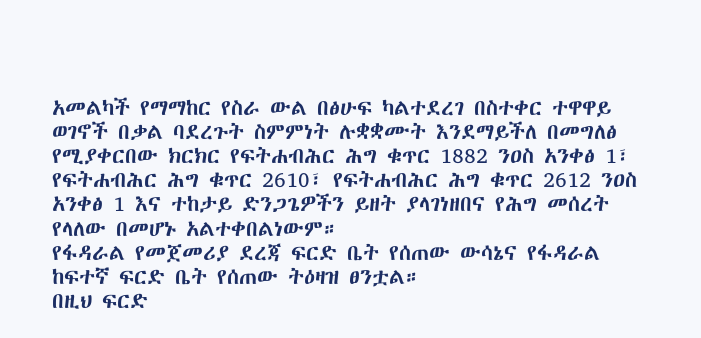አመልካች የማማከር የስራ ውል በፅሁፍ ካልተደረገ በስተቀር ተዋዋይ ወገኖች በቃል ባደረጉት ስምምነት ሉቋቋሙት እንደማይችለ በመግለፅ የሚያቀርበው ክርክር የፍትሐብሕር ሕግ ቁጥር 1882 ንዐስ አንቀፅ 1፣ የፍትሐብሕር ሕግ ቁጥር 2610፣ የፍትሐብሕር ሕግ ቁጥር 2612 ንዐስ አንቀፅ 1 እና ተከታይ ድንጋጌዎችን ይዘት ያላገነዘበና የሕግ መሰረት የላለው በመሆኑ አልተቀበልነውም።
የፋዳራል የመጀመሪያ ደረጃ ፍርድ ቤት የሰጠው ውሳኔና የፋዳራል ከፍተኛ ፍርድ ቤት የሰጠው ትዕዛዝ ፀንቷል።
በዚህ ፍርድ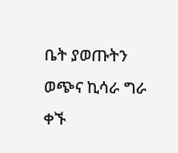ቤት ያወጡትን ወጭና ኪሳራ ግራ ቀኙ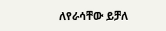ለየራሳቸው ይቻለ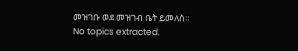መዝገቡ ወደ መዝገብ ቤት ይመለስ።
No topics extracted.